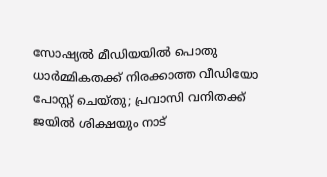സോഷ്യൽ മീഡിയയിൽ പൊതു ധാർമ്മികതക്ക് നിരക്കാത്ത വീഡിയോ പോസ്റ്റ് ചെയ്തു; പ്രവാസി വനിതക്ക് ജയിൽ ശിക്ഷയും നാട്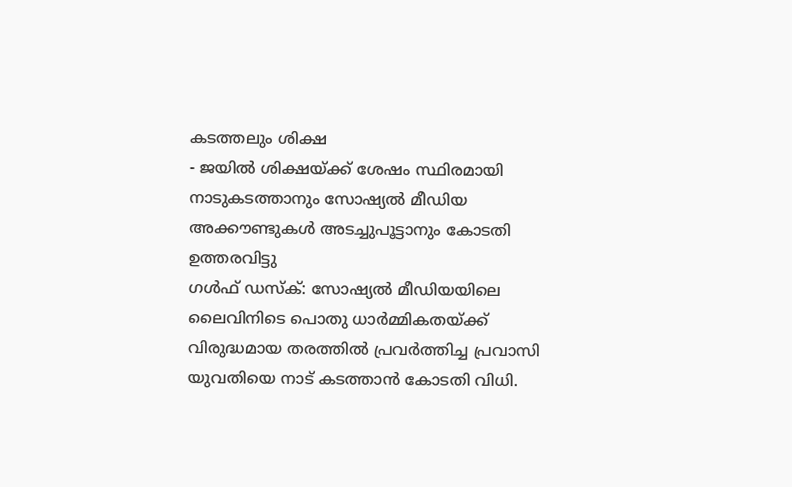കടത്തലും ശിക്ഷ
- ജയിൽ ശിക്ഷയ്ക്ക് ശേഷം സ്ഥിരമായി നാടുകടത്താനും സോഷ്യൽ മീഡിയ അക്കൗണ്ടുകൾ അടച്ചുപൂട്ടാനും കോടതി ഉത്തരവിട്ടു
ഗൾഫ് ഡസ്ക്: സോഷ്യൽ മീഡിയയിലെ ലൈവിനിടെ പൊതു ധാർമ്മികതയ്ക്ക് വിരുദ്ധമായ തരത്തിൽ പ്രവർത്തിച്ച പ്രവാസി യുവതിയെ നാട് കടത്താൻ കോടതി വിധി.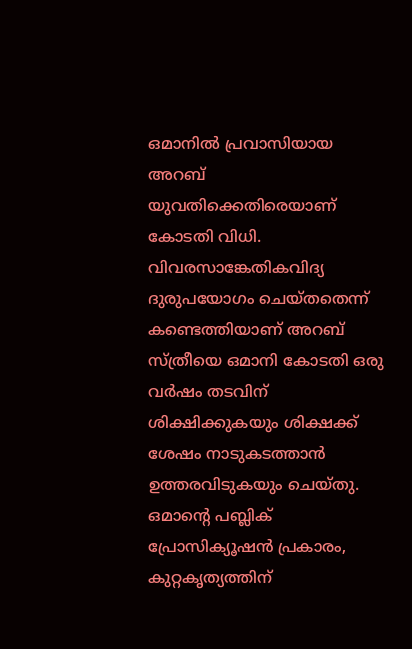ഒമാനിൽ പ്രവാസിയായ അറബ് യുവതിക്കെതിരെയാണ് കോടതി വിധി. വിവരസാങ്കേതികവിദ്യ ദുരുപയോഗം ചെയ്തതെന്ന് കണ്ടെത്തിയാണ് അറബ് സ്ത്രീയെ ഒമാനി കോടതി ഒരു വർഷം തടവിന് ശിക്ഷിക്കുകയും ശിക്ഷക്ക് ശേഷം നാടുകടത്താൻ ഉത്തരവിടുകയും ചെയ്തു.
ഒമാന്റെ പബ്ലിക് പ്രോസിക്യൂഷൻ പ്രകാരം, കുറ്റകൃത്യത്തിന്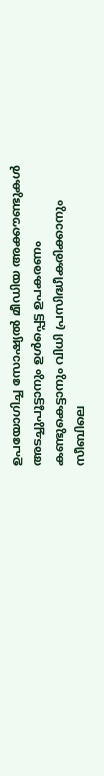ഉപയോഗിച്ച സോഷ്യൽ മീഡിയ അക്കൗണ്ടുകൾ അടച്ചുപൂട്ടാനും ഉൾപ്പെട്ട ഉപകരണം കണ്ടുകെട്ടാനും വിധി പ്രസിദ്ധീകരിക്കാനും സീബിലെ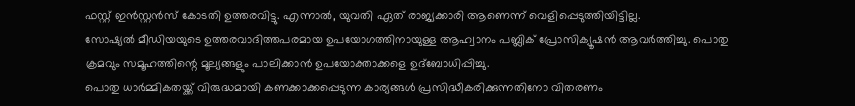ഫസ്റ്റ് ഇൻസ്റ്റൻസ് കോടതി ഉത്തരവിട്ടു. എന്നാൽ, യുവതി ഏത് രാജ്യക്കാരി ആണെന്ന് വെളിപ്പെടുത്തിയിട്ടില്ല.
സോഷ്യൽ മീഡിയയുടെ ഉത്തരവാദിത്തപരമായ ഉപയോഗത്തിനായുള്ള ആഹ്വാനം പബ്ലിക് പ്രോസിക്യൂഷൻ ആവർത്തിച്ചു. പൊതു ക്രമവും സമൂഹത്തിന്റെ മൂല്യങ്ങളും പാലിക്കാൻ ഉപയോക്താക്കളെ ഉദ്ബോധിപ്പിച്ചു.
പൊതു ധാർമ്മികതയ്ക്ക് വിരുദ്ധമായി കണക്കാക്കപ്പെടുന്ന കാര്യങ്ങൾ പ്രസിദ്ധീകരിക്കുന്നതിനോ വിതരണം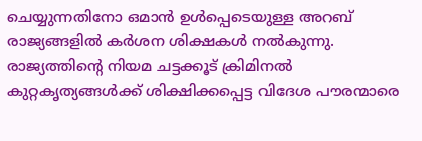ചെയ്യുന്നതിനോ ഒമാൻ ഉൾപ്പെടെയുള്ള അറബ് രാജ്യങ്ങളിൽ കർശന ശിക്ഷകൾ നൽകുന്നു. രാജ്യത്തിന്റെ നിയമ ചട്ടക്കൂട് ക്രിമിനൽ കുറ്റകൃത്യങ്ങൾക്ക് ശിക്ഷിക്കപ്പെട്ട വിദേശ പൗരന്മാരെ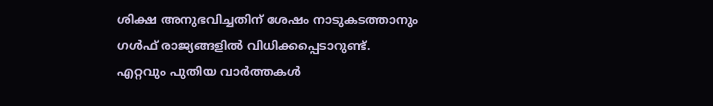ശിക്ഷ അനുഭവിച്ചതിന് ശേഷം നാടുകടത്താനും ഗൾഫ് രാജ്യങ്ങളിൽ വിധിക്കപ്പെടാറുണ്ട്.
എറ്റവും പുതിയ വാർത്തകൾ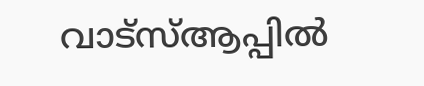വാട്സ്ആപ്പിൽ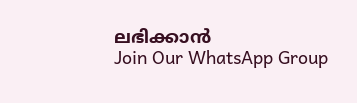ലഭിക്കാൻ
Join Our WhatsApp Group